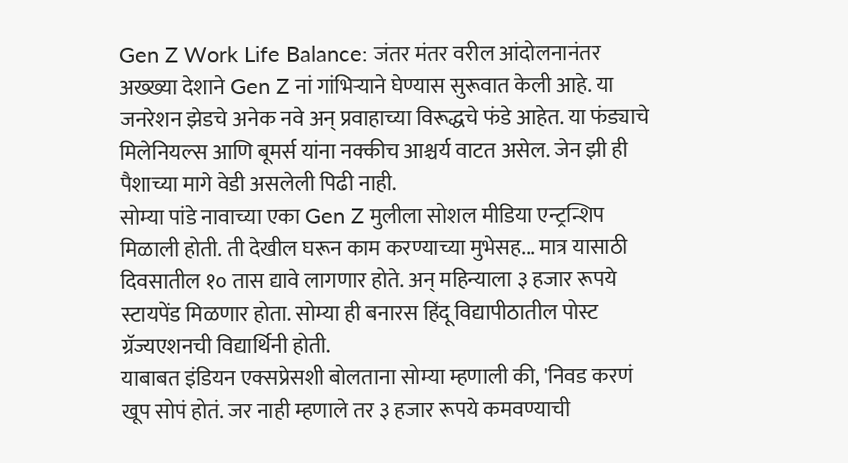Gen Z Work Life Balance: जंतर मंतर वरील आंदोलनानंतर अख्ख्या देशाने Gen Z नां गांभिऱ्याने घेण्यास सुरूवात केली आहे. या जनरेशन झेडचे अनेक नवे अन् प्रवाहाच्या विरूद्धचे फंडे आहेत. या फंड्याचे मिलेनियल्स आणि बूमर्स यांना नक्कीच आश्चर्य वाटत असेल. जेन झी ही पैशाच्या मागे वेडी असलेली पिढी नाही.
सोम्या पांडे नावाच्या एका Gen Z मुलीला सोशल मीडिया एन्ट्रन्शिप मिळाली होती. ती देखील घरून काम करण्याच्या मुभेसह... मात्र यासाठी दिवसातील १० तास द्यावे लागणार होते. अन् महिन्याला ३ हजार रूपये स्टायपेंड मिळणार होता. सोम्या ही बनारस हिंदू विद्यापीठातील पोस्ट ग्रॅज्यएशनची विद्यार्थिनी होती.
याबाबत इंडियन एक्सप्रेसशी बोलताना सोम्या म्हणाली की, 'निवड करणं खूप सोपं होतं. जर नाही म्हणाले तर ३ हजार रूपये कमवण्याची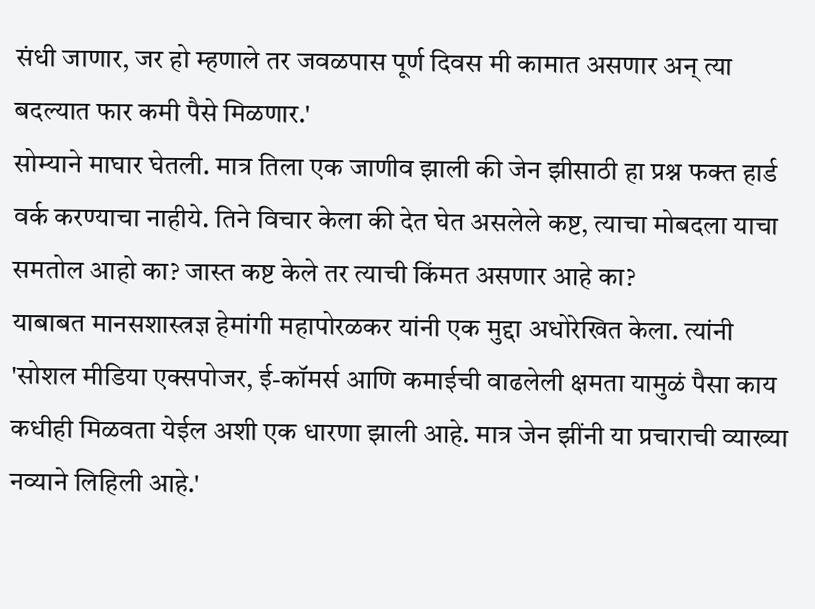संधी जाणार, जर हो म्हणाले तर जवळपास पूर्ण दिवस मी कामात असणार अन् त्या बदल्यात फार कमी पैसे मिळणार.'
सोम्याने माघार घेतली. मात्र तिला एक जाणीव झाली की जेन झीसाठी हा प्रश्न फक्त हार्ड वर्क करण्याचा नाहीये. तिने विचार केला की देत घेत असलेले कष्ट, त्याचा मोबदला याचा समतोल आहो का? जास्त कष्ट केले तर त्याची किंमत असणार आहे का?
याबाबत मानसशास्त्रज्ञ हेमांगी महापोरळकर यांनी एक मुद्दा अधोरेखित केला. त्यांनी 'सोशल मीडिया एक्सपोजर, ई-कॉमर्स आणि कमाईची वाढलेली क्षमता यामुळं पैसा काय कधीही मिळवता येईल अशी एक धारणा झाली आहे. मात्र जेन झींनी या प्रचाराची व्याख्या नव्याने लिहिली आहे.'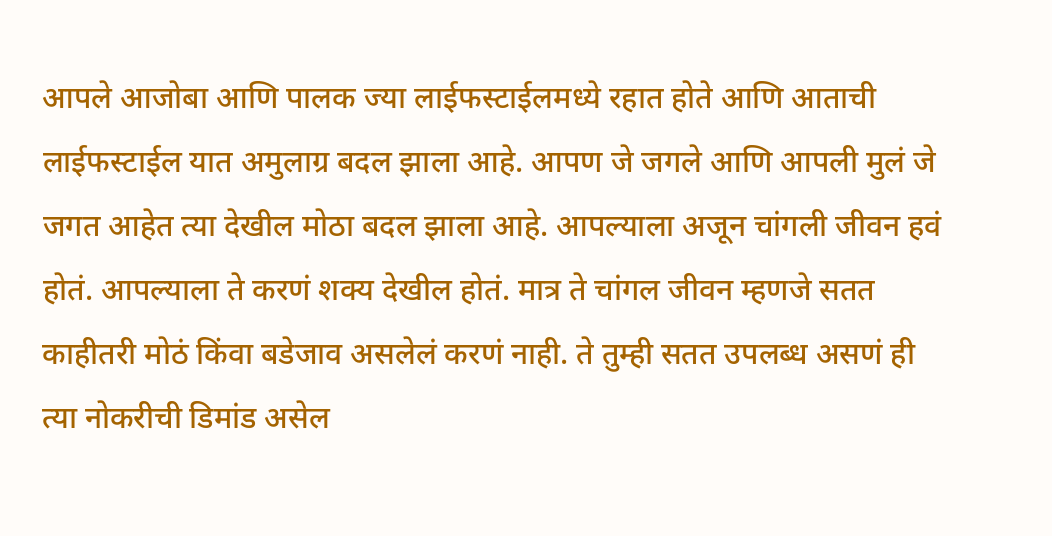आपले आजोबा आणि पालक ज्या लाईफस्टाईलमध्ये रहात होते आणि आताची लाईफस्टाईल यात अमुलाग्र बदल झाला आहे. आपण जे जगले आणि आपली मुलं जे जगत आहेत त्या देखील मोठा बदल झाला आहे. आपल्याला अजून चांगली जीवन हवं होतं. आपल्याला ते करणं शक्य देखील होतं. मात्र ते चांगल जीवन म्हणजे सतत काहीतरी मोठं किंवा बडेजाव असलेलं करणं नाही. ते तुम्ही सतत उपलब्ध असणं ही त्या नोकरीची डिमांड असेल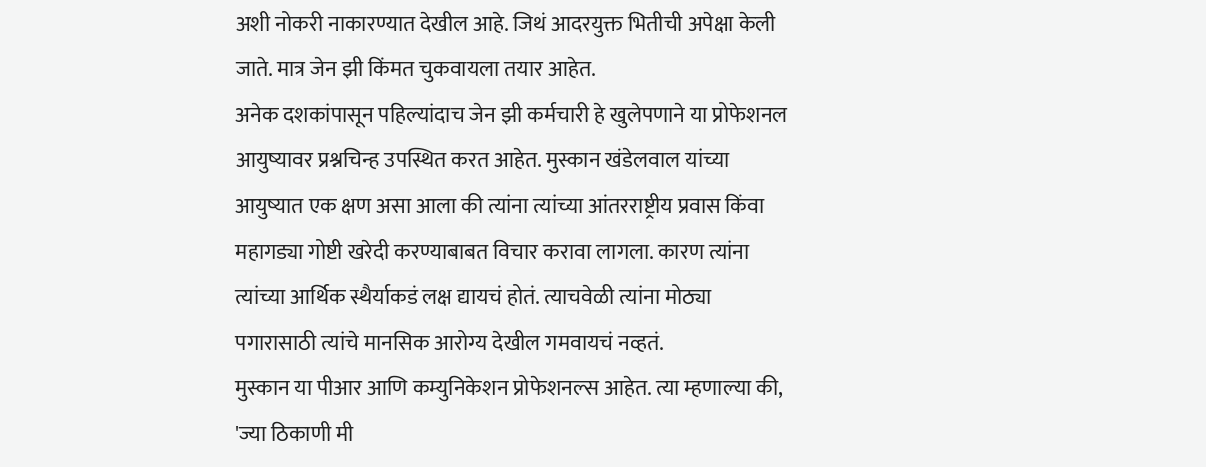अशी नोकरी नाकारण्यात देखील आहे. जिथं आदरयुक्त भितीची अपेक्षा केली जाते. मात्र जेन झी किंमत चुकवायला तयार आहेत.
अनेक दशकांपासून पहिल्यांदाच जेन झी कर्मचारी हे खुलेपणाने या प्रोफेशनल आयुष्यावर प्रश्नचिन्ह उपस्थित करत आहेत. मुस्कान खंडेलवाल यांच्या आयुष्यात एक क्षण असा आला की त्यांना त्यांच्या आंतरराष्ट्रीय प्रवास किंवा महागड्या गोष्टी खरेदी करण्याबाबत विचार करावा लागला. कारण त्यांना त्यांच्या आर्थिक स्थैर्याकडं लक्ष द्यायचं होतं. त्याचवेळी त्यांना मोठ्या पगारासाठी त्यांचे मानसिक आरोग्य देखील गमवायचं नव्हतं.
मुस्कान या पीआर आणि कम्युनिकेशन प्रोफेशनल्स आहेत. त्या म्हणाल्या की, 'ज्या ठिकाणी मी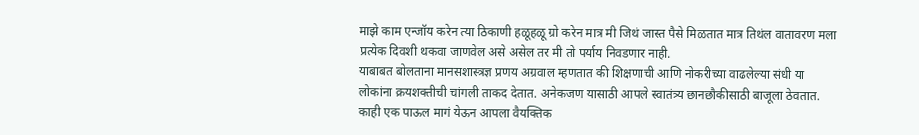माझे काम एन्जॉय करेन त्या ठिकाणी हळूहळू ग्रो करेन मात्र मी जिथं जास्त पैसे मिळतात मात्र तिथंल वातावरण मला प्रत्येक दिवशी थकवा जाणवेल असे असेल तर मी तो पर्याय निवडणार नाही.
याबाबत बोलताना मानसशास्त्रज्ञ प्रणय अग्रवाल म्हणतात की शिक्षणाची आणि नोकरीच्या वाढलेल्या संधी या लोकांना क्रयशक्तीची चांगली ताकद देतात. अनेकजण यासाठी आपले स्वातंत्र्य छानछौकीसाठी बाजूला ठेवतात. काही एक पाऊल मागं येऊन आपला वैयक्तिक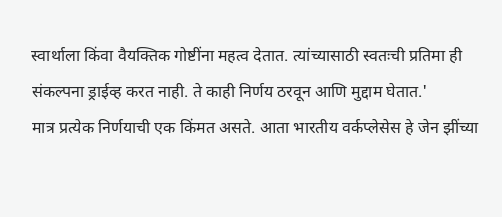स्वार्थाला किंवा वैयक्तिक गोष्टींना महत्व देतात. त्यांच्यासाठी स्वतःची प्रतिमा ही संकल्पना ड्राईव्ह करत नाही. ते काही निर्णय ठरवून आणि मुद्दाम घेतात.'
मात्र प्रत्येक निर्णयाची एक किंमत असते. आता भारतीय वर्कप्लेसेस हे जेन झींच्या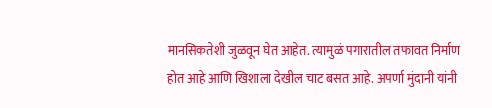मानसिकतेशी जुळवून घेत आहेत. त्यामुळं पगारातील तफावत निर्माण होत आहे आणि खिशाला देखील चाट बसत आहे. अपर्णा मुंदानी यांनी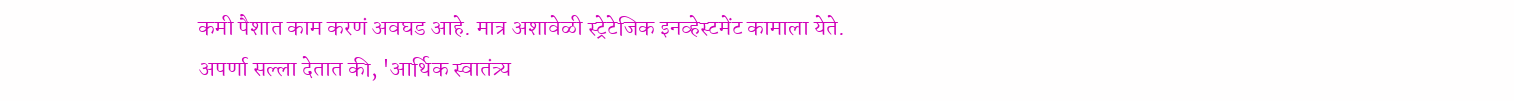कमी पैशात काम करणं अवघड आहे. मात्र अशावेळी स्ट्रेटेजिक इनव्हेस्टमेंट कामाला येते.
अपर्णा सल्ला देतात की, 'आर्थिक स्वातंत्र्य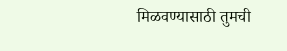मिळवण्यासाठी तुमची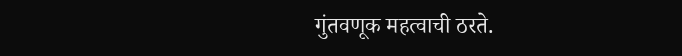गुंतवणूक महत्वाची ठरते.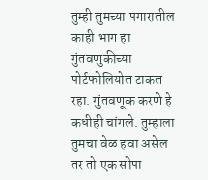तुम्ही तुमच्या पगारातील काही भाग हा गुंतवणुकीच्या पोर्टफोलियोत टाकत रहा. गुंतवणूक करणे हे कधीही चांगले. तुम्हाला तुमचा वेळ हवा असेल तर तो एक सोपा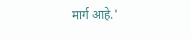मार्ग आहे.'